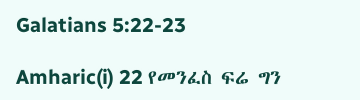Galatians 5:22-23

Amharic(i) 22 የመንፈስ ፍሬ ግን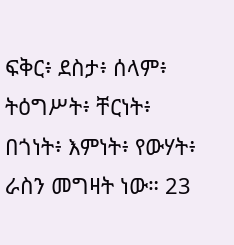ፍቅር፥ ደስታ፥ ሰላም፥ ትዕግሥት፥ ቸርነት፥ በጎነት፥ እምነት፥ የውሃት፥ ራስን መግዛት ነው። 23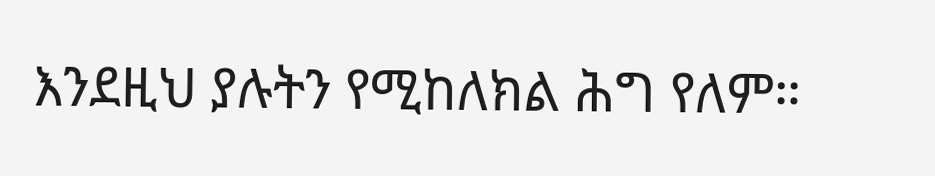እንደዚህ ያሉትን የሚከለክል ሕግ የለም።